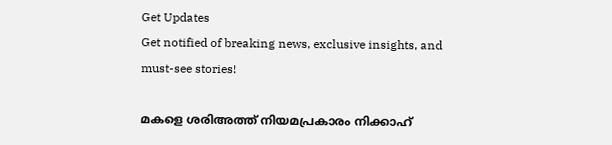Get Updates
Get notified of breaking news, exclusive insights, and must-see stories!

മകളെ ശരിഅത്ത് നിയമപ്രകാരം നിക്കാഹ്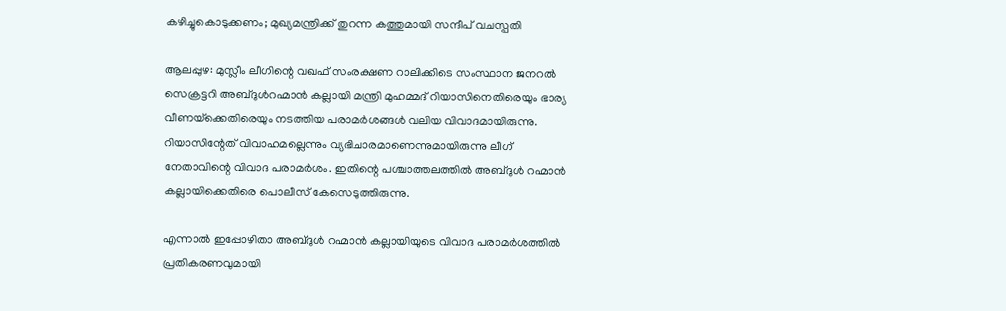കഴിച്ചുകൊടുക്കണം; മുഖ്യമന്ത്രിക്ക് തുറന്ന കത്തുമായി സന്ദീപ് വചസ്പതി

ആലപ്പുഴ: മുസ്ലീം ലീഗിന്റെ വഖഫ് സംരക്ഷണ റാലിക്കിടെ സംസ്ഥാന ജനറല്‍ സെക്രട്ടറി അബ്ദുള്‍റഹ്മാന്‍ കല്ലായി മന്ത്രി മുഹമ്മദ് റിയാസിനെതിരെയും ഭാര്യ വീണയ്‌ക്കെതിരെയും നടത്തിയ പരാമര്‍ശങ്ങള്‍ വലിയ വിവാദമായിരുന്നു. റിയാസിന്റേത് വിവാഹമല്ലെന്നും വ്യഭിചാരമാണെന്നുമായിരുന്നു ലീഗ് നേതാവിന്റെ വിവാദ പരാമര്‍ശം. ഇതിന്റെ പശ്ചാത്തലത്തില്‍ അബ്ദുള്‍ റഹ്മാന്‍ കല്ലായിക്കെതിരെ പൊലീസ് കേസെടുത്തിരുന്നു.

എന്നാല്‍ ഇപ്പോഴിതാ അബ്ദുള്‍ റഹ്മാന്‍ കല്ലായിയുടെ വിവാദ പരാമര്‍ശത്തില്‍ പ്രതികരണവുമായി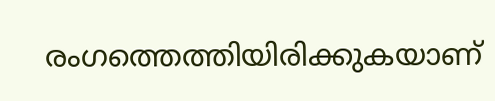രംഗത്തെത്തിയിരിക്കുകയാണ്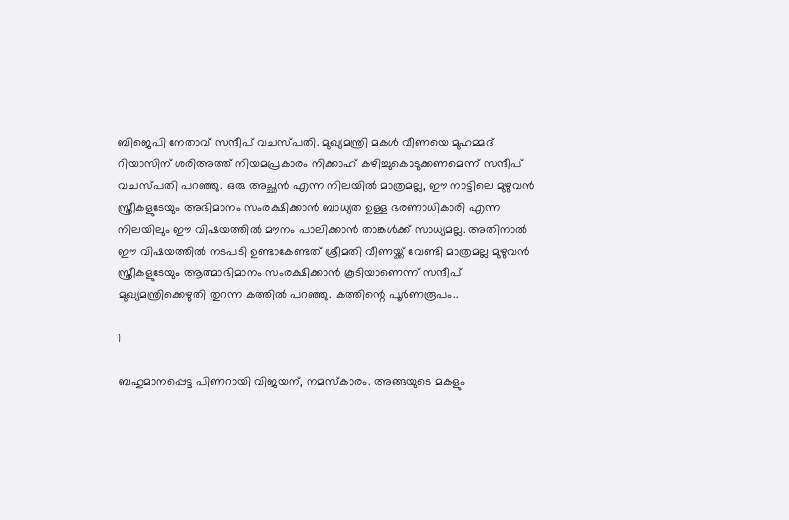ബിജെപി നേതാവ് സന്ദീപ് വചസ്പതി. മുഖ്യമന്ത്രി മകള്‍ വീണയെ മുഹമ്മദ് റിയാസിന് ശരിഅത്ത് നിയമപ്രകാരം നിക്കാഹ് കഴിച്ചുകൊടുക്കണമെന്ന് സന്ദീപ് വചസ്പതി പറഞ്ഞു. ഒരു അച്ഛന്‍ എന്ന നിലയില്‍ മാത്രമല്ല, ഈ നാട്ടിലെ മുഴുവന്‍ സ്ത്രീകളുടേയും അഭിമാനം സംരക്ഷിക്കാന്‍ ബാധ്യത ഉള്ള ഭരണാധികാരി എന്ന നിലയിലും ഈ വിഷയത്തില്‍ മൗനം പാലിക്കാന്‍ താങ്കള്‍ക്ക് സാധ്യമല്ല. അതിനാല്‍ ഈ വിഷയത്തില്‍ നടപടി ഉണ്ടാകേണ്ടത് ശ്രീമതി വീണയ്ക്ക് വേണ്ടി മാത്രമല്ല മുഴുവന്‍ സ്ത്രീകളുടേയും ആത്മാഭിമാനം സംരക്ഷിക്കാന്‍ കൂടിയാണെന്ന് സന്ദീപ് മുഖ്യമന്ത്രിക്കെഴുതി തുറന്ന കത്തില്‍ പറഞ്ഞു. കത്തിന്റെ പൂര്‍ണരൂപം..

1

ബഹുമാനപ്പെട്ട പിണറായി വിജയന്, നമസ്‌കാരം. അങ്ങയുടെ മകളും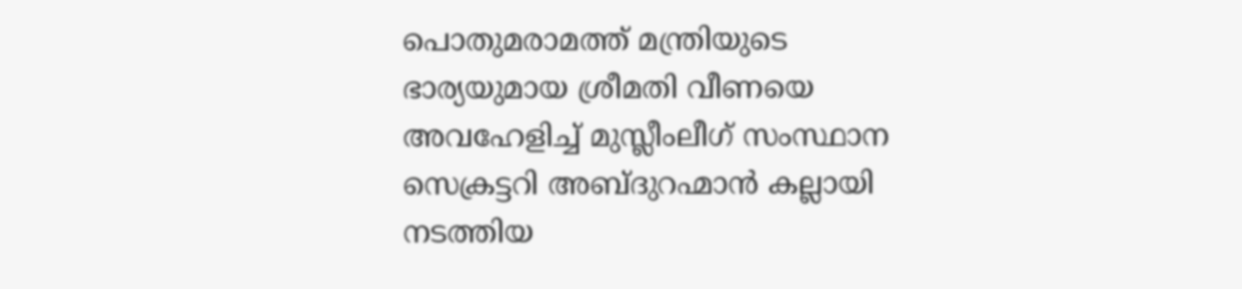പൊതുമരാമത്ത് മന്ത്രിയുടെ ഭാര്യയുമായ ശ്രീമതി വീണയെ അവഹേളിച്ച് മുസ്ലീംലീഗ് സംസ്ഥാന സെക്രട്ടറി അബ്ദുറഹ്മാന്‍ കല്ലായി നടത്തിയ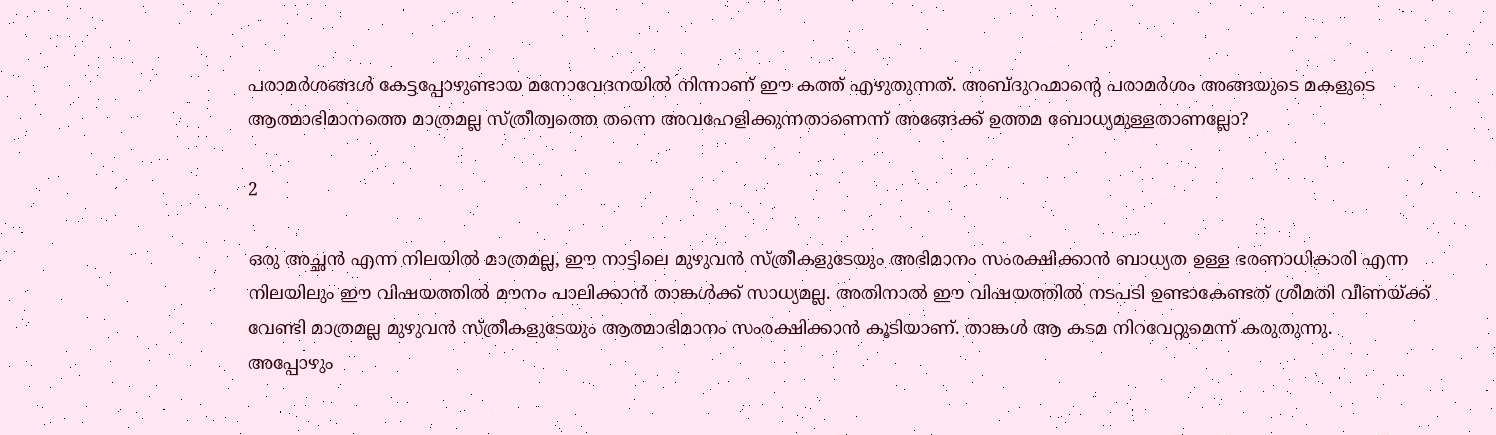പരാമര്‍ശങ്ങള്‍ കേട്ടപ്പോഴുണ്ടായ മനോവേദനയില്‍ നിന്നാണ് ഈ കത്ത് എഴുതുന്നത്. അബ്ദുറഹ്മാന്റെ പരാമര്‍ശം അങ്ങയുടെ മകളുടെ ആത്മാഭിമാനത്തെ മാത്രമല്ല സ്ത്രീത്വത്തെ തന്നെ അവഹേളിക്കുന്നതാണെന്ന് അങ്ങേക്ക് ഉത്തമ ബോധ്യമുള്ളതാണല്ലോ?

2

ഒരു അച്ഛന്‍ എന്ന നിലയില്‍ മാത്രമല്ല, ഈ നാട്ടിലെ മുഴുവന്‍ സ്ത്രീകളുടേയും അഭിമാനം സംരക്ഷിക്കാന്‍ ബാധ്യത ഉള്ള ഭരണാധികാരി എന്ന നിലയിലും ഈ വിഷയത്തില്‍ മൗനം പാലിക്കാന്‍ താങ്കള്‍ക്ക് സാധ്യമല്ല. അതിനാല്‍ ഈ വിഷയത്തില്‍ നടപടി ഉണ്ടാകേണ്ടത് ശ്രീമതി വീണയ്ക്ക് വേണ്ടി മാത്രമല്ല മുഴുവന്‍ സ്ത്രീകളുടേയും ആത്മാഭിമാനം സംരക്ഷിക്കാന്‍ കൂടിയാണ്. താങ്കള്‍ ആ കടമ നിറവേറ്റുമെന്ന് കരുതുന്നു.
അപ്പോഴും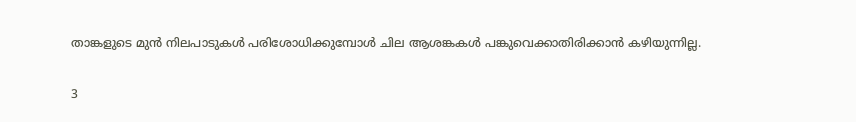താങ്കളുടെ മുന്‍ നിലപാടുകള്‍ പരിശോധിക്കുമ്പോള്‍ ചില ആശങ്കകള്‍ പങ്കുവെക്കാതിരിക്കാന്‍ കഴിയുന്നില്ല.

3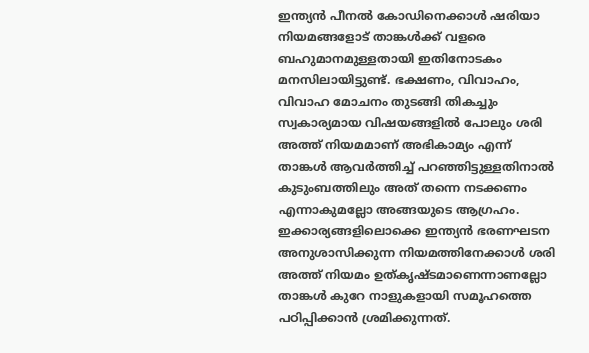ഇന്ത്യന്‍ പീനല്‍ കോഡിനെക്കാള്‍ ഷരിയാ നിയമങ്ങളോട് താങ്കള്‍ക്ക് വളരെ ബഹുമാനമുള്ളതായി ഇതിനോടകം മനസിലായിട്ടുണ്ട്. ഭക്ഷണം, വിവാഹം, വിവാഹ മോചനം തുടങ്ങി തികച്ചും സ്വകാര്യമായ വിഷയങ്ങളില്‍ പോലും ശരി അത്ത് നിയമമാണ് അഭികാമ്യം എന്ന് താങ്കള്‍ ആവര്‍ത്തിച്ച് പറഞ്ഞിട്ടുള്ളതിനാല്‍ കുടുംബത്തിലും അത് തന്നെ നടക്കണം എന്നാകുമല്ലോ അങ്ങയുടെ ആഗ്രഹം. ഇക്കാര്യങ്ങളിലൊക്കെ ഇന്ത്യന്‍ ഭരണഘടന അനുശാസിക്കുന്ന നിയമത്തിനേക്കാള്‍ ശരി അത്ത് നിയമം ഉത്കൃഷ്ടമാണെന്നാണല്ലോ താങ്കള്‍ കുറേ നാളുകളായി സമൂഹത്തെ പഠിപ്പിക്കാന്‍ ശ്രമിക്കുന്നത്.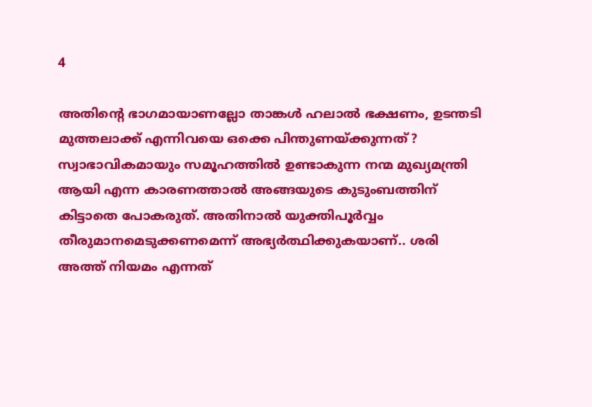4

അതിന്റെ ഭാഗമായാണല്ലോ താങ്കള്‍ ഹലാല്‍ ഭക്ഷണം, ഉടന്തടി മുത്തലാക്ക് എന്നിവയെ ഒക്കെ പിന്തുണയ്ക്കുന്നത്? സ്വാഭാവികമായും സമൂഹത്തില്‍ ഉണ്ടാകുന്ന നന്മ മുഖ്യമന്ത്രി ആയി എന്ന കാരണത്താല്‍ അങ്ങയുടെ കുടുംബത്തിന് കിട്ടാതെ പോകരുത്. അതിനാല്‍ യുക്തിപൂര്‍വ്വം തീരുമാനമെടുക്കണമെന്ന് അഭ്യര്‍ത്ഥിക്കുകയാണ്.. ശരി അത്ത് നിയമം എന്നത്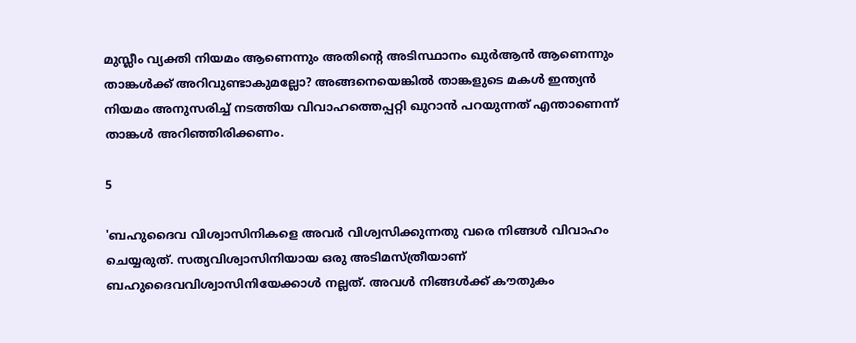മുസ്ലീം വ്യക്തി നിയമം ആണെന്നും അതിന്റെ അടിസ്ഥാനം ഖുര്‍ആന്‍ ആണെന്നും താങ്കള്‍ക്ക് അറിവുണ്ടാകുമല്ലോ? അങ്ങനെയെങ്കില്‍ താങ്കളുടെ മകള്‍ ഇന്ത്യന്‍ നിയമം അനുസരിച്ച് നടത്തിയ വിവാഹത്തെപ്പറ്റി ഖുറാന്‍ പറയുന്നത് എന്താണെന്ന് താങ്കള്‍ അറിഞ്ഞിരിക്കണം.

5

'ബഹുദൈവ വിശ്വാസിനികളെ അവര്‍ വിശ്വസിക്കുന്നതു വരെ നിങ്ങള്‍ വിവാഹം ചെയ്യരുത്. സത്യവിശ്വാസിനിയായ ഒരു അടിമസ്ത്രീയാണ് ബഹുദൈവവിശ്വാസിനിയേക്കാള്‍ നല്ലത്. അവള്‍ നിങ്ങള്‍ക്ക് കൗതുകം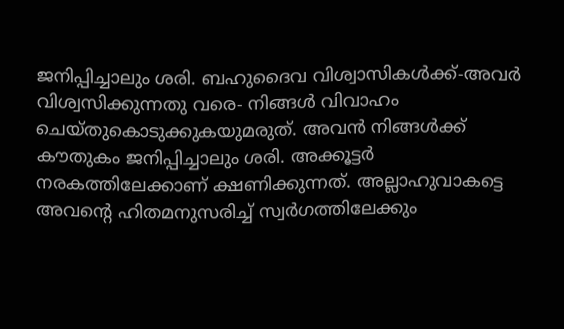ജനിപ്പിച്ചാലും ശരി. ബഹുദൈവ വിശ്വാസികള്‍ക്ക്-അവര്‍ വിശ്വസിക്കുന്നതു വരെ- നിങ്ങള്‍ വിവാഹം ചെയ്തുകൊടുക്കുകയുമരുത്. അവന്‍ നിങ്ങള്‍ക്ക് കൗതുകം ജനിപ്പിച്ചാലും ശരി. അക്കൂട്ടര്‍ നരകത്തിലേക്കാണ് ക്ഷണിക്കുന്നത്. അല്ലാഹുവാകട്ടെ അവന്റെ ഹിതമനുസരിച്ച് സ്വര്‍ഗത്തിലേക്കും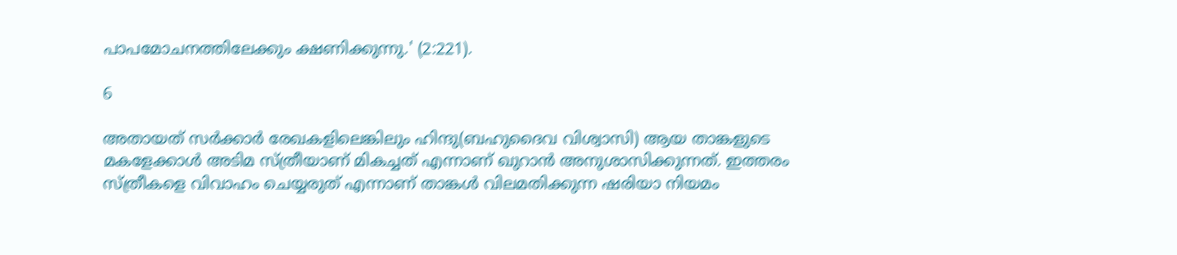പാപമോചനത്തിലേക്കും ക്ഷണിക്കുന്നു.' (2:221).

6

അതായത് സര്‍ക്കാര്‍ രേഖകളിലെങ്കിലും ഹിന്ദു(ബഹുദൈവ വിശ്വാസി) ആയ താങ്കളുടെ മകളേക്കാള്‍ അടിമ സ്ത്രീയാണ് മികച്ചത് എന്നാണ് ഖുറാന്‍ അനുശാസിക്കുന്നത്. ഇത്തരം സ്ത്രീകളെ വിവാഹം ചെയ്യരുത് എന്നാണ് താങ്കള്‍ വിലമതിക്കുന്ന ഷരിയാ നിയമം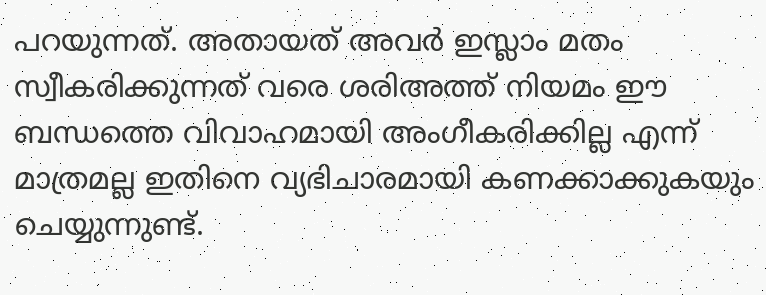പറയുന്നത്. അതായത് അവര്‍ ഇസ്ലാം മതം സ്വീകരിക്കുന്നത് വരെ ശരിഅത്ത് നിയമം ഈ ബന്ധത്തെ വിവാഹമായി അംഗീകരിക്കില്ല എന്ന് മാത്രമല്ല ഇതിനെ വ്യഭിചാരമായി കണക്കാക്കുകയും ചെയ്യുന്നുണ്ട്.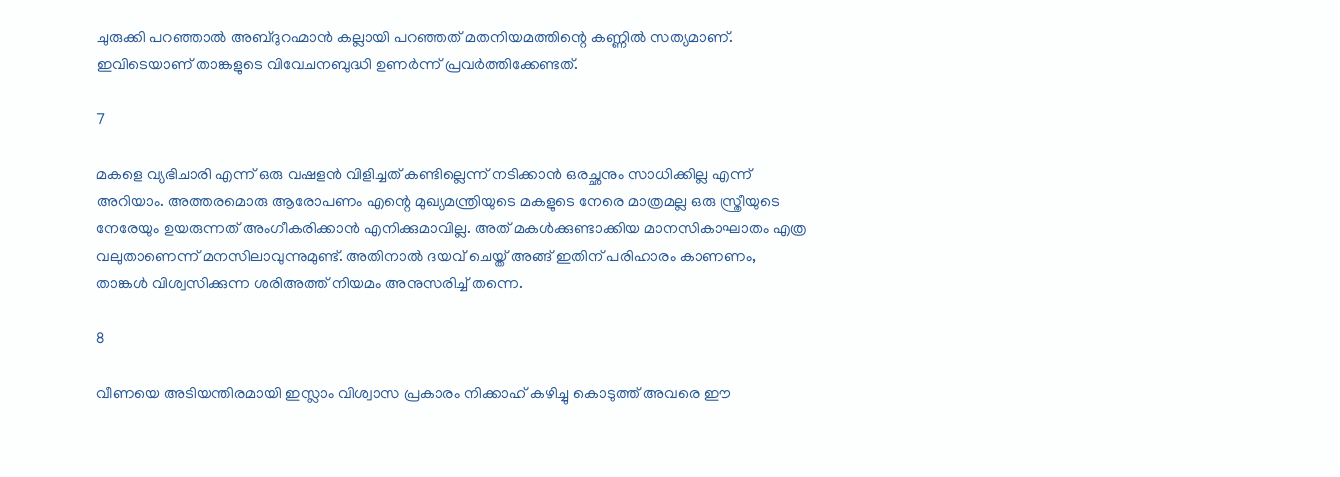ചുരുക്കി പറഞ്ഞാല്‍ അബ്ദുറഹ്മാന്‍ കല്ലായി പറഞ്ഞത് മതനിയമത്തിന്റെ കണ്ണില്‍ സത്യമാണ്. ഇവിടെയാണ് താങ്കളുടെ വിവേചനബുദ്ധി ഉണര്‍ന്ന് പ്രവര്‍ത്തിക്കേണ്ടത്.

7

മകളെ വ്യഭിചാരി എന്ന് ഒരു വഷളന്‍ വിളിച്ചത് കണ്ടില്ലെന്ന് നടിക്കാന്‍ ഒരച്ഛനും സാധിക്കില്ല എന്ന് അറിയാം. അത്തരമൊരു ആരോപണം എന്റെ മുഖ്യമന്ത്രിയുടെ മകളുടെ നേരെ മാത്രമല്ല ഒരു സ്ത്രീയുടെ നേരേയും ഉയരുന്നത് അംഗീകരിക്കാന്‍ എനിക്കുമാവില്ല. അത് മകള്‍ക്കുണ്ടാക്കിയ മാനസികാഘാതം എത്ര വലുതാണെന്ന് മനസിലാവുന്നുമുണ്ട്. അതിനാല്‍ ദയവ് ചെയ്ത് അങ്ങ് ഇതിന് പരിഹാരം കാണണം, താങ്കള്‍ വിശ്വസിക്കുന്ന ശരിഅത്ത് നിയമം അനുസരിച്ച് തന്നെ.

8

വീണയെ അടിയന്തിരമായി ഇസ്ലാം വിശ്വാസ പ്രകാരം നിക്കാഹ് കഴിച്ചു കൊടുത്ത് അവരെ ഈ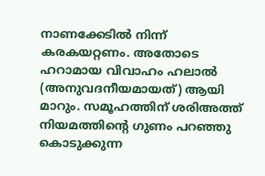നാണക്കേടില്‍ നിന്ന് കരകയറ്റണം. അതോടെ ഹറാമായ വിവാഹം ഹലാല്‍ (അനുവദനീയമായത്) ആയി മാറും. സമൂഹത്തിന് ശരിഅത്ത് നിയമത്തിന്റെ ഗുണം പറഞ്ഞു കൊടുക്കുന്ന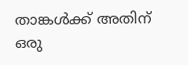താങ്കള്‍ക്ക് അതിന് ഒരു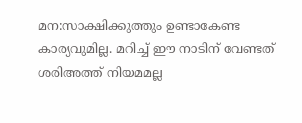മന:സാക്ഷിക്കുത്തും ഉണ്ടാകേണ്ട കാര്യവുമില്ല. മറിച്ച് ഈ നാടിന് വേണ്ടത് ശരിഅത്ത് നിയമമല്ല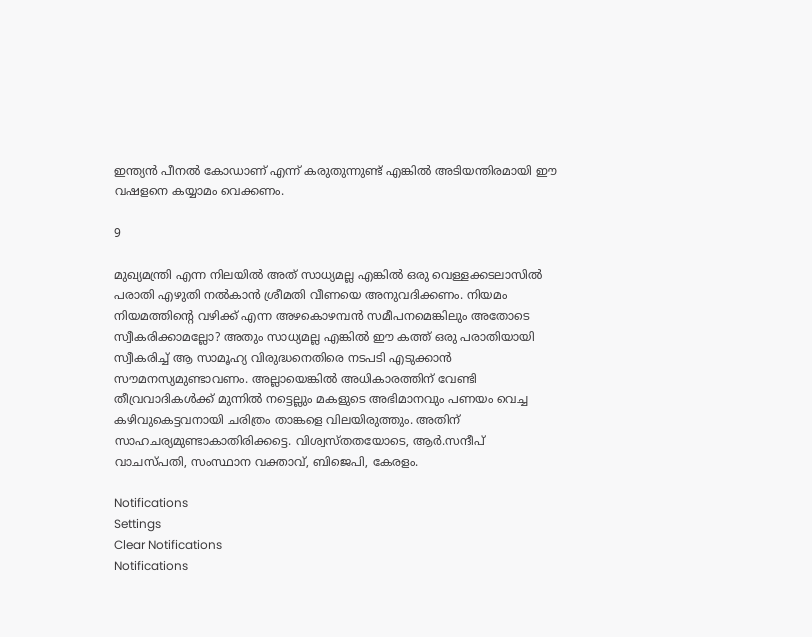ഇന്ത്യന്‍ പീനല്‍ കോഡാണ് എന്ന് കരുതുന്നുണ്ട് എങ്കില്‍ അടിയന്തിരമായി ഈ വഷളനെ കയ്യാമം വെക്കണം.

9

മുഖ്യമന്ത്രി എന്ന നിലയില്‍ അത് സാധ്യമല്ല എങ്കില്‍ ഒരു വെള്ളക്കടലാസില്‍ പരാതി എഴുതി നല്‍കാന്‍ ശ്രീമതി വീണയെ അനുവദിക്കണം. നിയമം നിയമത്തിന്റെ വഴിക്ക് എന്ന അഴകൊഴമ്പന്‍ സമീപനമെങ്കിലും അതോടെ സ്വീകരിക്കാമല്ലോ? അതും സാധ്യമല്ല എങ്കില്‍ ഈ കത്ത് ഒരു പരാതിയായി സ്വീകരിച്ച് ആ സാമൂഹ്യ വിരുദ്ധനെതിരെ നടപടി എടുക്കാന്‍ സൗമനസ്യമുണ്ടാവണം. അല്ലായെങ്കില്‍ അധികാരത്തിന് വേണ്ടി തീവ്രവാദികള്‍ക്ക് മുന്നില്‍ നട്ടെല്ലും മകളുടെ അഭിമാനവും പണയം വെച്ച കഴിവുകെട്ടവനായി ചരിത്രം താങ്കളെ വിലയിരുത്തും. അതിന് സാഹചര്യമുണ്ടാകാതിരിക്കട്ടെ. വിശ്വസ്തതയോടെ, ആര്‍.സന്ദീപ് വാചസ്പതി, സംസ്ഥാന വക്താവ്, ബിജെപി, കേരളം.

Notifications
Settings
Clear Notifications
Notifications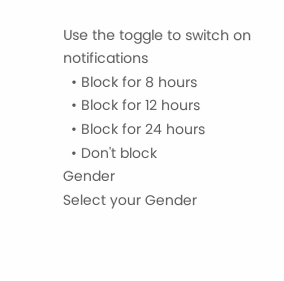Use the toggle to switch on notifications
  • Block for 8 hours
  • Block for 12 hours
  • Block for 24 hours
  • Don't block
Gender
Select your Gender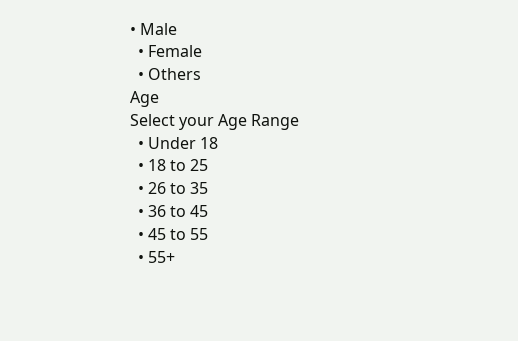• Male
  • Female
  • Others
Age
Select your Age Range
  • Under 18
  • 18 to 25
  • 26 to 35
  • 36 to 45
  • 45 to 55
  • 55+